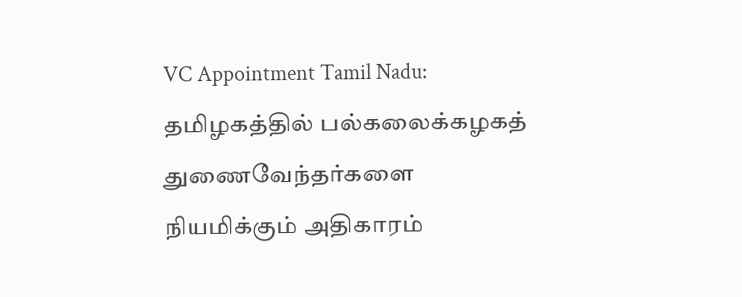VC Appointment Tamil Nadu: தமிழகத்தில் பல்கலைக்கழகத் துணைவேந்தர்களை நியமிக்கும் அதிகாரம்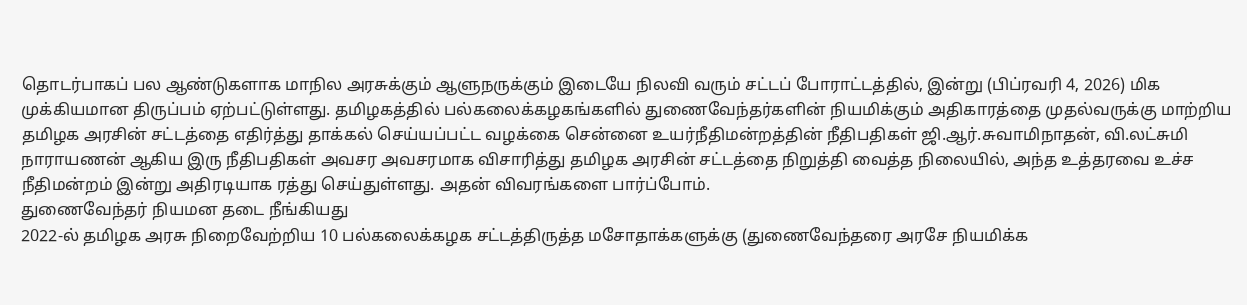தொடர்பாகப் பல ஆண்டுகளாக மாநில அரசுக்கும் ஆளுநருக்கும் இடையே நிலவி வரும் சட்டப் போராட்டத்தில், இன்று (பிப்ரவரி 4, 2026) மிக முக்கியமான திருப்பம் ஏற்பட்டுள்ளது. தமிழகத்தில் பல்கலைக்கழகங்களில் துணைவேந்தர்களின் நியமிக்கும் அதிகாரத்தை முதல்வருக்கு மாற்றிய தமிழக அரசின் சட்டத்தை எதிர்த்து தாக்கல் செய்யப்பட்ட வழக்கை சென்னை உயர்நீதிமன்றத்தின் நீதிபதிகள் ஜி.ஆர்.சுவாமிநாதன், வி.லட்சுமி நாராயணன் ஆகிய இரு நீதிபதிகள் அவசர அவசரமாக விசாரித்து தமிழக அரசின் சட்டத்தை நிறுத்தி வைத்த நிலையில், அந்த உத்தரவை உச்ச நீதிமன்றம் இன்று அதிரடியாக ரத்து செய்துள்ளது. அதன் விவரங்களை பார்ப்போம்.
துணைவேந்தர் நியமன தடை நீங்கியது
2022-ல் தமிழக அரசு நிறைவேற்றிய 10 பல்கலைக்கழக சட்டத்திருத்த மசோதாக்களுக்கு (துணைவேந்தரை அரசே நியமிக்க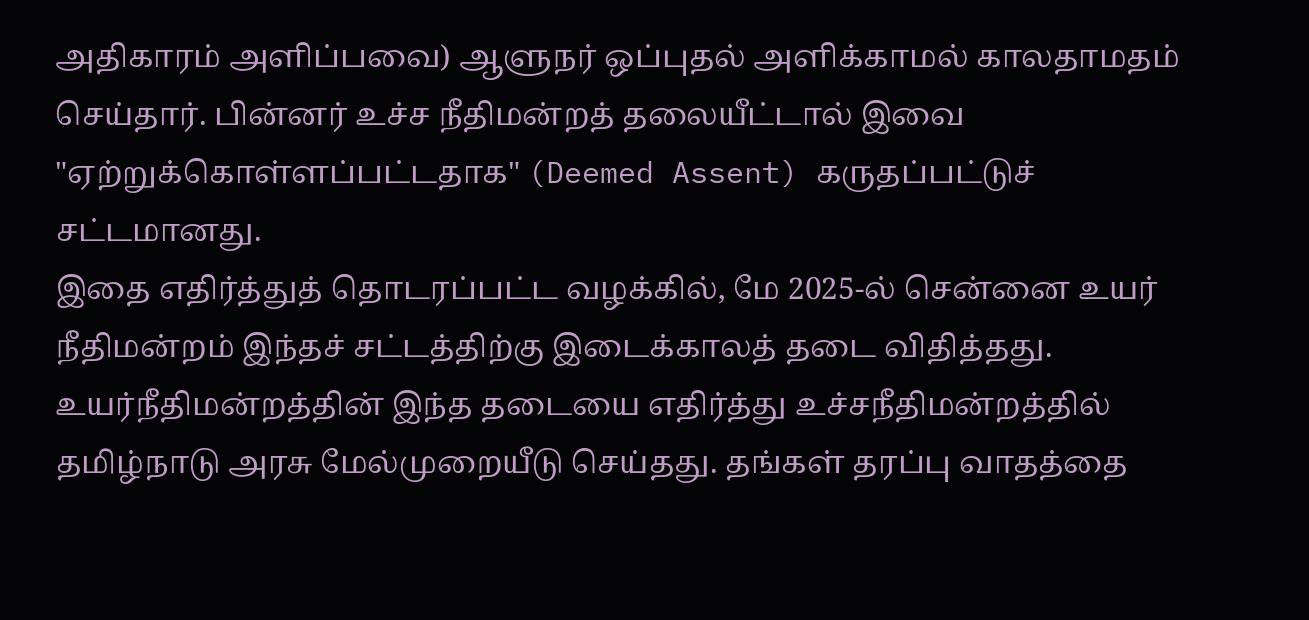அதிகாரம் அளிப்பவை) ஆளுநர் ஒப்புதல் அளிக்காமல் காலதாமதம் செய்தார். பின்னர் உச்ச நீதிமன்றத் தலையீட்டால் இவை "ஏற்றுக்கொள்ளப்பட்டதாக" (Deemed Assent) கருதப்பட்டுச் சட்டமானது.
இதை எதிர்த்துத் தொடரப்பட்ட வழக்கில், மே 2025-ல் சென்னை உயர் நீதிமன்றம் இந்தச் சட்டத்திற்கு இடைக்காலத் தடை விதித்தது. உயர்நீதிமன்றத்தின் இந்த தடையை எதிர்த்து உச்சநீதிமன்றத்தில் தமிழ்நாடு அரசு மேல்முறையீடு செய்தது. தங்கள் தரப்பு வாதத்தை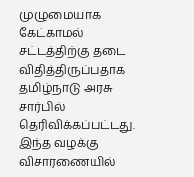முழுமையாக கேட்காமல் சட்டத்திற்கு தடை விதித்திருப்பதாக தமிழ்நாடு அரசு சார்பில் தெரிவிக்கப்பட்டது.
இந்த வழக்கு விசாரணையில்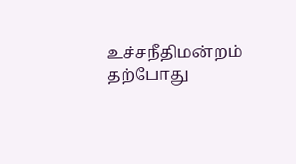உச்சநீதிமன்றம் தற்போது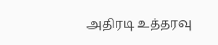அதிரடி உத்தரவு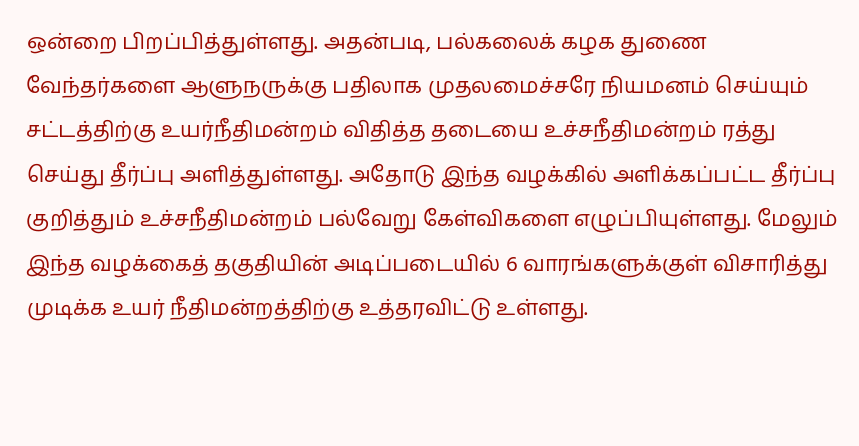ஒன்றை பிறப்பித்துள்ளது. அதன்படி, பல்கலைக் கழக துணை வேந்தர்களை ஆளுநருக்கு பதிலாக முதலமைச்சரே நியமனம் செய்யும் சட்டத்திற்கு உயர்நீதிமன்றம் விதித்த தடையை உச்சநீதிமன்றம் ரத்து செய்து தீர்ப்பு அளித்துள்ளது. அதோடு இந்த வழக்கில் அளிக்கப்பட்ட தீர்ப்பு குறித்தும் உச்சநீதிமன்றம் பல்வேறு கேள்விகளை எழுப்பியுள்ளது. மேலும் இந்த வழக்கைத் தகுதியின் அடிப்படையில் 6 வாரங்களுக்குள் விசாரித்து முடிக்க உயர் நீதிமன்றத்திற்கு உத்தரவிட்டு உள்ளது.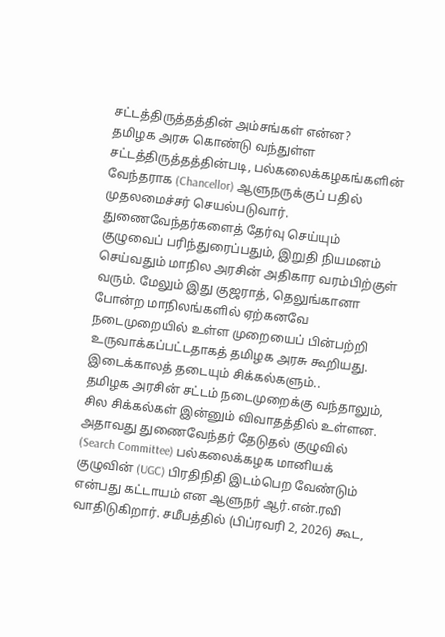சட்டத்திருத்தத்தின் அம்சங்கள் என்ன?
தமிழக அரசு கொண்டு வந்துள்ள சட்டத்திருத்தத்தின்படி, பல்கலைக்கழகங்களின் வேந்தராக (Chancellor) ஆளுநருக்குப் பதில் முதலமைச்சர் செயல்படுவார். துணைவேந்தர்களைத் தேர்வு செய்யும் குழுவைப் பரிந்துரைப்பதும், இறுதி நியமனம் செய்வதும் மாநில அரசின் அதிகார வரம்பிற்குள் வரும். மேலும் இது குஜராத், தெலுங்கானா போன்ற மாநிலங்களில் ஏற்கனவே நடைமுறையில் உள்ள முறையைப் பின்பற்றி உருவாக்கப்பட்டதாகத் தமிழக அரசு கூறியது.
இடைக்காலத் தடையும் சிக்கல்களும்..
தமிழக அரசின் சட்டம் நடைமுறைக்கு வந்தாலும், சில சிக்கல்கள் இன்னும் விவாதத்தில் உள்ளன. அதாவது துணைவேந்தர் தேடுதல் குழுவில் (Search Committee) பல்கலைக்கழக மானியக் குழுவின் (UGC) பிரதிநிதி இடம்பெற வேண்டும் என்பது கட்டாயம் என ஆளுநர் ஆர்.என்.ரவி வாதிடுகிறார். சமீபத்தில் (பிப்ரவரி 2, 2026) கூட,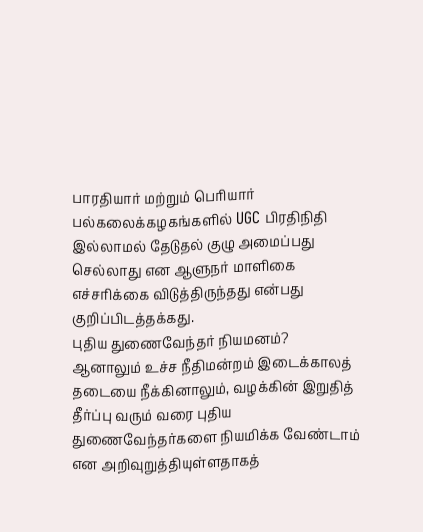பாரதியார் மற்றும் பெரியார் பல்கலைக்கழகங்களில் UGC பிரதிநிதி இல்லாமல் தேடுதல் குழு அமைப்பது செல்லாது என ஆளுநர் மாளிகை எச்சரிக்கை விடுத்திருந்தது என்பது குறிப்பிடத்தக்கது.
புதிய துணைவேந்தர் நியமனம்?
ஆனாலும் உச்ச நீதிமன்றம் இடைக்காலத் தடையை நீக்கினாலும், வழக்கின் இறுதித் தீர்ப்பு வரும் வரை புதிய துணைவேந்தர்களை நியமிக்க வேண்டாம் என அறிவுறுத்தியுள்ளதாகத்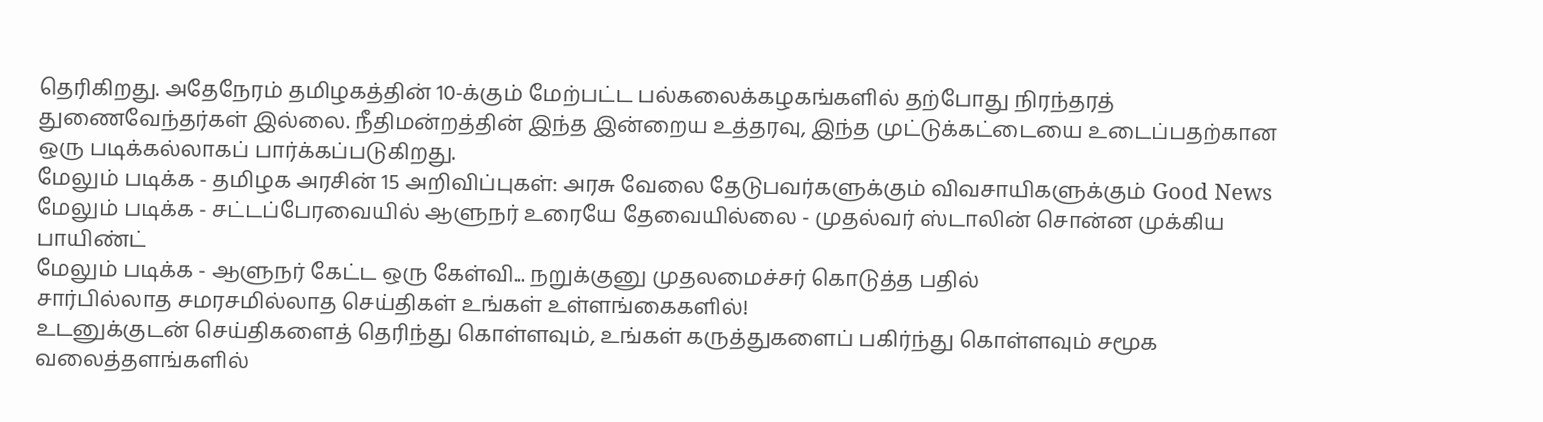தெரிகிறது. அதேநேரம் தமிழகத்தின் 10-க்கும் மேற்பட்ட பல்கலைக்கழகங்களில் தற்போது நிரந்தரத் துணைவேந்தர்கள் இல்லை. நீதிமன்றத்தின் இந்த இன்றைய உத்தரவு, இந்த முட்டுக்கட்டையை உடைப்பதற்கான ஒரு படிக்கல்லாகப் பார்க்கப்படுகிறது.
மேலும் படிக்க - தமிழக அரசின் 15 அறிவிப்புகள்: அரசு வேலை தேடுபவர்களுக்கும் விவசாயிகளுக்கும் Good News
மேலும் படிக்க - சட்டப்பேரவையில் ஆளுநர் உரையே தேவையில்லை - முதல்வர் ஸ்டாலின் சொன்ன முக்கிய பாயிண்ட்
மேலும் படிக்க - ஆளுநர் கேட்ட ஒரு கேள்வி... நறுக்குனு முதலமைச்சர் கொடுத்த பதில்
சார்பில்லாத சமரசமில்லாத செய்திகள் உங்கள் உள்ளங்கைகளில்!
உடனுக்குடன் செய்திகளைத் தெரிந்து கொள்ளவும், உங்கள் கருத்துகளைப் பகிர்ந்து கொள்ளவும் சமூக வலைத்தளங்களில்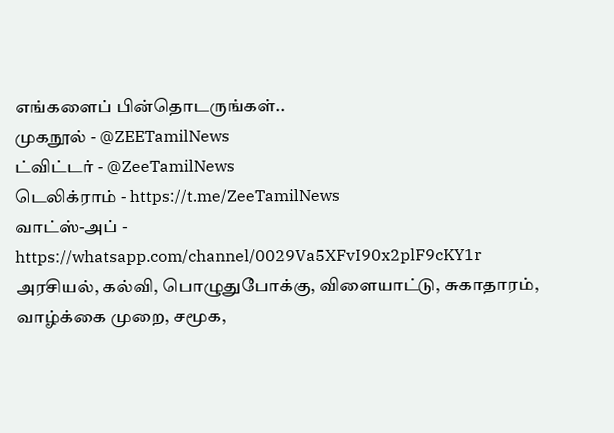எங்களைப் பின்தொடருங்கள்..
முகநூல் - @ZEETamilNews
ட்விட்டர் - @ZeeTamilNews
டெலிக்ராம் - https://t.me/ZeeTamilNews
வாட்ஸ்-அப் - https://whatsapp.com/channel/0029Va5XFvI90x2plF9cKY1r
அரசியல், கல்வி, பொழுதுபோக்கு, விளையாட்டு, சுகாதாரம், வாழ்க்கை முறை, சமூக,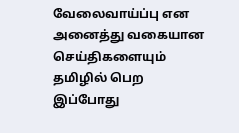வேலைவாய்ப்பு என அனைத்து வகையான செய்திகளையும் தமிழில் பெற இப்போது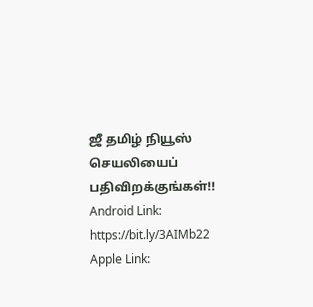ஜீ தமிழ் நியூஸ் செயலியைப் பதிவிறக்குங்கள்!!
Android Link: https://bit.ly/3AIMb22
Apple Link: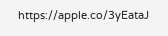https://apple.co/3yEataJ